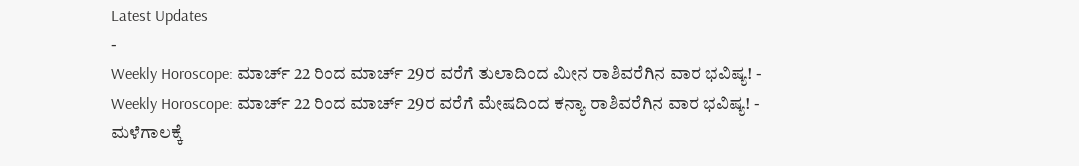Latest Updates
-
Weekly Horoscope: ಮಾರ್ಚ್ 22 ರಿಂದ ಮಾರ್ಚ್ 29ರ ವರೆಗೆ ತುಲಾದಿಂದ ಮೀನ ರಾಶಿವರೆಗಿನ ವಾರ ಭವಿಷ್ಯ! -
Weekly Horoscope: ಮಾರ್ಚ್ 22 ರಿಂದ ಮಾರ್ಚ್ 29ರ ವರೆಗೆ ಮೇಷದಿಂದ ಕನ್ಯಾ ರಾಶಿವರೆಗಿನ ವಾರ ಭವಿಷ್ಯ! -
ಮಳೆಗಾಲಕ್ಕೆ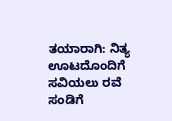ತಯಾರಾಗಿ: ನಿತ್ಯ ಊಟದೊಂದಿಗೆ ಸವಿಯಲು ರವೆ ಸಂಡಿಗೆ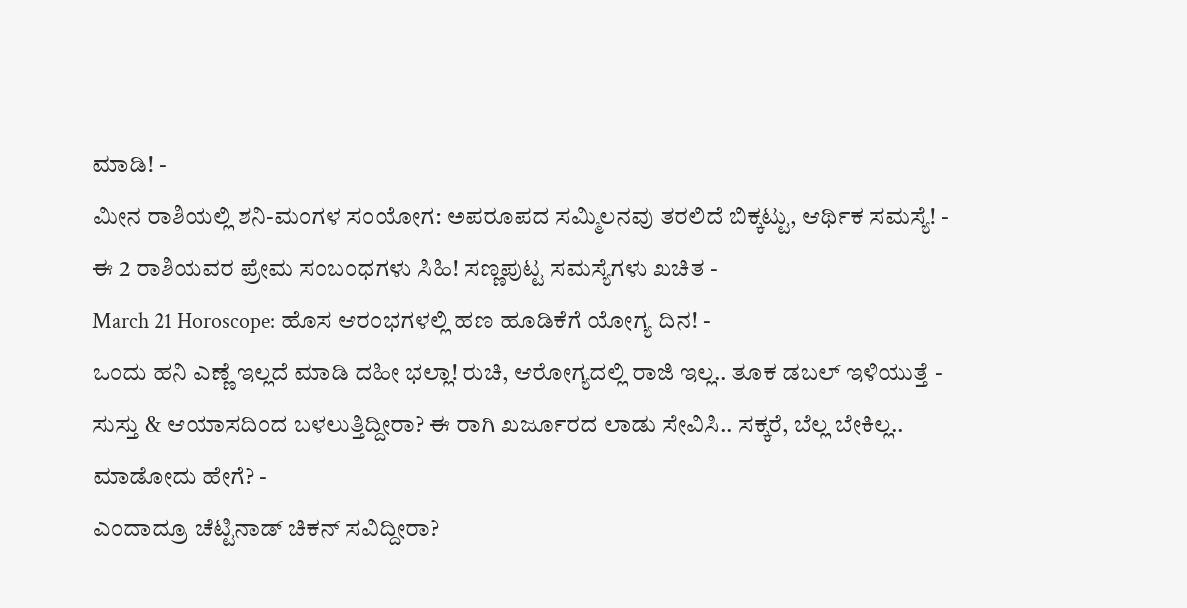ಮಾಡಿ! -
ಮೀನ ರಾಶಿಯಲ್ಲಿ ಶನಿ-ಮಂಗಳ ಸಂಯೋಗ: ಅಪರೂಪದ ಸಮ್ಮಿಲನವು ತರಲಿದೆ ಬಿಕ್ಕಟ್ಟು, ಆರ್ಥಿಕ ಸಮಸ್ಯೆ! -
ಈ 2 ರಾಶಿಯವರ ಪ್ರೇಮ ಸಂಬಂಧಗಳು ಸಿಹಿ! ಸಣ್ಣಪುಟ್ಟ ಸಮಸ್ಯೆಗಳು ಖಚಿತ -
March 21 Horoscope: ಹೊಸ ಆರಂಭಗಳಲ್ಲಿ ಹಣ ಹೂಡಿಕೆಗೆ ಯೋಗ್ಯ ದಿನ! -
ಒಂದು ಹನಿ ಎಣ್ಣೆ ಇಲ್ಲದೆ ಮಾಡಿ ದಹೀ ಭಲ್ಲಾ! ರುಚಿ, ಆರೋಗ್ಯದಲ್ಲಿ ರಾಜಿ ಇಲ್ಲ.. ತೂಕ ಡಬಲ್ ಇಳಿಯುತ್ತೆ -
ಸುಸ್ತು & ಆಯಾಸದಿಂದ ಬಳಲುತ್ತಿದ್ದೀರಾ? ಈ ರಾಗಿ ಖರ್ಜೂರದ ಲಾಡು ಸೇವಿಸಿ.. ಸಕ್ಕರೆ, ಬೆಲ್ಲ ಬೇಕಿಲ್ಲ.. ಮಾಡೋದು ಹೇಗೆ? -
ಎಂದಾದ್ರೂ ಚೆಟ್ಟಿನಾಡ್ ಚಿಕನ್ ಸವಿದ್ದೀರಾ?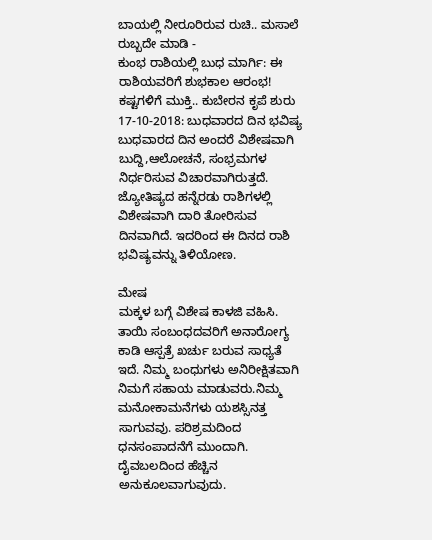ಬಾಯಲ್ಲಿ ನೀರೂರಿರುವ ರುಚಿ.. ಮಸಾಲೆ ರುಬ್ಬದೇ ಮಾಡಿ -
ಕುಂಭ ರಾಶಿಯಲ್ಲಿ ಬುಧ ಮಾರ್ಗಿ: ಈ ರಾಶಿಯವರಿಗೆ ಶುಭಕಾಲ ಆರಂಭ! ಕಷ್ಟಗಳಿಗೆ ಮುಕ್ತಿ.. ಕುಬೇರನ ಕೃಪೆ ಶುರು
17-10-2018: ಬುಧವಾರದ ದಿನ ಭವಿಷ್ಯ
ಬುಧವಾರದ ದಿನ ಅಂದರೆ ವಿಶೇಷವಾಗಿ ಬುದ್ದಿ,ಆಲೋಚನೆ, ಸಂಭ್ರಮಗಳ ನಿರ್ಧರಿಸುವ ವಿಚಾರವಾಗಿರುತ್ತದೆ. ಜ್ಯೋತಿಷ್ಯದ ಹನ್ನೆರಡು ರಾಶಿಗಳಲ್ಲಿ ವಿಶೇಷವಾಗಿ ದಾರಿ ತೋರಿಸುವ ದಿನವಾಗಿದೆ. ಇದರಿಂದ ಈ ದಿನದ ರಾಶಿ ಭವಿಷ್ಯವನ್ನು ತಿಳಿಯೋಣ.

ಮೇಷ
ಮಕ್ಕಳ ಬಗ್ಗೆ ವಿಶೇಷ ಕಾಳಜಿ ವಹಿಸಿ. ತಾಯಿ ಸಂಬಂಧದವರಿಗೆ ಅನಾರೋಗ್ಯ ಕಾಡಿ ಆಸ್ಪತ್ರೆ ಖರ್ಚು ಬರುವ ಸಾಧ್ಯತೆ ಇದೆ. ನಿಮ್ಮ ಬಂಧುಗಳು ಅನಿರೀಕ್ಷಿತವಾಗಿ ನಿಮಗೆ ಸಹಾಯ ಮಾಡುವರು.ನಿಮ್ಮ ಮನೋಕಾಮನೆಗಳು ಯಶಸ್ಸಿನತ್ತ ಸಾಗುವವು. ಪರಿಶ್ರಮದಿಂದ ಧನಸಂಪಾದನೆಗೆ ಮುಂದಾಗಿ. ದೈವಬಲದಿಂದ ಹೆಚ್ಚಿನ ಅನುಕೂಲವಾಗುವುದು.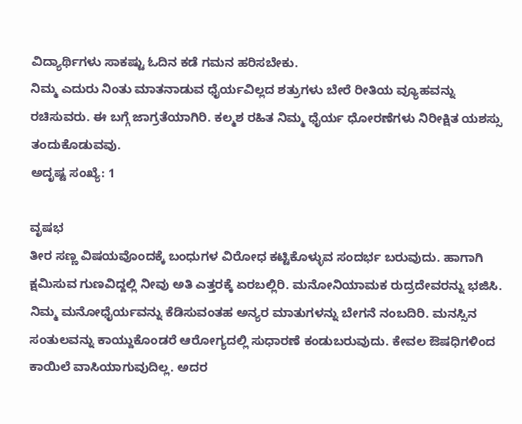ವಿದ್ಯಾರ್ಥಿಗಳು ಸಾಕಷ್ಟು ಓದಿನ ಕಡೆ ಗಮನ ಹರಿಸಬೇಕು.
ನಿಮ್ಮ ಎದುರು ನಿಂತು ಮಾತನಾಡುವ ಧೈರ್ಯವಿಲ್ಲದ ಶತ್ರುಗಳು ಬೇರೆ ರೀತಿಯ ವ್ಯೂಹವನ್ನು ರಚಿಸುವರು. ಈ ಬಗ್ಗೆ ಜಾಗ್ರತೆಯಾಗಿರಿ. ಕಲ್ಮಶ ರಹಿತ ನಿಮ್ಮ ಧೈರ್ಯ ಧೋರಣೆಗಳು ನಿರೀಕ್ಷಿತ ಯಶಸ್ಸು ತಂದುಕೊಡುವವು.
ಅದೃಷ್ಟ ಸಂಖ್ಯೆ: 1

ವೃಷಭ
ತೀರ ಸಣ್ಣ ವಿಷಯವೊಂದಕ್ಕೆ ಬಂಧುಗಳ ವಿರೋಧ ಕಟ್ಟಿಕೊಳ್ಳುವ ಸಂದರ್ಭ ಬರುವುದು. ಹಾಗಾಗಿ ಕ್ಷಮಿಸುವ ಗುಣವಿದ್ದಲ್ಲಿ ನೀವು ಅತಿ ಎತ್ತರಕ್ಕೆ ಏರಬಲ್ಲಿರಿ. ಮನೋನಿಯಾಮಕ ರುದ್ರದೇವರನ್ನು ಭಜಿಸಿ.
ನಿಮ್ಮ ಮನೋಧೈರ್ಯವನ್ನು ಕೆಡಿಸುವಂತಹ ಅನ್ಯರ ಮಾತುಗಳನ್ನು ಬೇಗನೆ ನಂಬದಿರಿ. ಮನಸ್ಸಿನ ಸಂತುಲವನ್ನು ಕಾಯ್ದುಕೊಂಡರೆ ಆರೋಗ್ಯದಲ್ಲಿ ಸುಧಾರಣೆ ಕಂಡುಬರುವುದು. ಕೇವಲ ಔಷಧಿಗಳಿಂದ ಕಾಯಿಲೆ ವಾಸಿಯಾಗುವುದಿಲ್ಲ. ಅದರ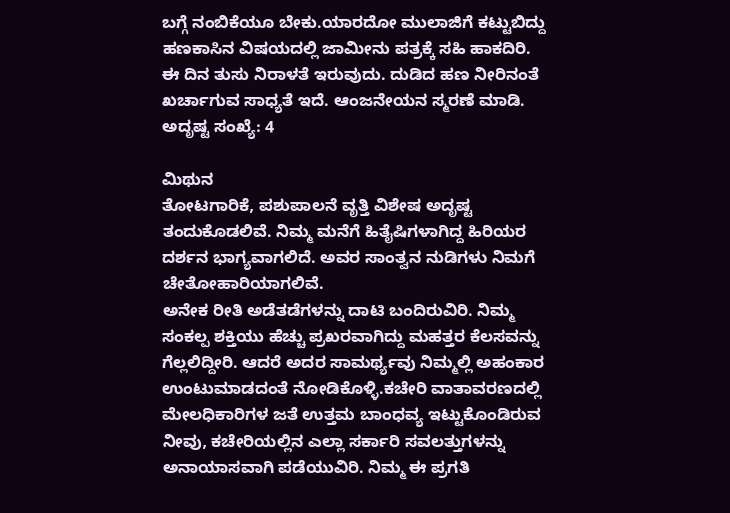ಬಗ್ಗೆ ನಂಬಿಕೆಯೂ ಬೇಕು.ಯಾರದೋ ಮುಲಾಜಿಗೆ ಕಟ್ಟುಬಿದ್ದು ಹಣಕಾಸಿನ ವಿಷಯದಲ್ಲಿ ಜಾಮೀನು ಪತ್ರಕ್ಕೆ ಸಹಿ ಹಾಕದಿರಿ. ಈ ದಿನ ತುಸು ನಿರಾಳತೆ ಇರುವುದು. ದುಡಿದ ಹಣ ನೀರಿನಂತೆ ಖರ್ಚಾಗುವ ಸಾಧ್ಯತೆ ಇದೆ. ಆಂಜನೇಯನ ಸ್ಮರಣೆ ಮಾಡಿ.
ಅದೃಷ್ಟ ಸಂಖ್ಯೆ: 4

ಮಿಥುನ
ತೋಟಗಾರಿಕೆ, ಪಶುಪಾಲನೆ ವೃತ್ತಿ ವಿಶೇಷ ಅದೃಷ್ಟ ತಂದುಕೊಡಲಿವೆ. ನಿಮ್ಮ ಮನೆಗೆ ಹಿತೈಷಿಗಳಾಗಿದ್ದ ಹಿರಿಯರ ದರ್ಶನ ಭಾಗ್ಯವಾಗಲಿದೆ. ಅವರ ಸಾಂತ್ವನ ನುಡಿಗಳು ನಿಮಗೆ ಚೇತೋಹಾರಿಯಾಗಲಿವೆ.
ಅನೇಕ ರೀತಿ ಅಡೆತಡೆಗಳನ್ನು ದಾಟಿ ಬಂದಿರುವಿರಿ. ನಿಮ್ಮ ಸಂಕಲ್ಪ ಶಕ್ತಿಯು ಹೆಚ್ಚು ಪ್ರಖರವಾಗಿದ್ದು ಮಹತ್ತರ ಕೆಲಸವನ್ನು ಗೆಲ್ಲಲಿದ್ದೀರಿ. ಆದರೆ ಅದರ ಸಾಮರ್ಥ್ಯವು ನಿಮ್ಮಲ್ಲಿ ಅಹಂಕಾರ ಉಂಟುಮಾಡದಂತೆ ನೋಡಿಕೊಳ್ಳಿ.ಕಚೇರಿ ವಾತಾವರಣದಲ್ಲಿ ಮೇಲಧಿಕಾರಿಗಳ ಜತೆ ಉತ್ತಮ ಬಾಂಧವ್ಯ ಇಟ್ಟುಕೊಂಡಿರುವ ನೀವು, ಕಚೇರಿಯಲ್ಲಿನ ಎಲ್ಲಾ ಸರ್ಕಾರಿ ಸವಲತ್ತುಗಳನ್ನು ಅನಾಯಾಸವಾಗಿ ಪಡೆಯುವಿರಿ. ನಿಮ್ಮ ಈ ಪ್ರಗತಿ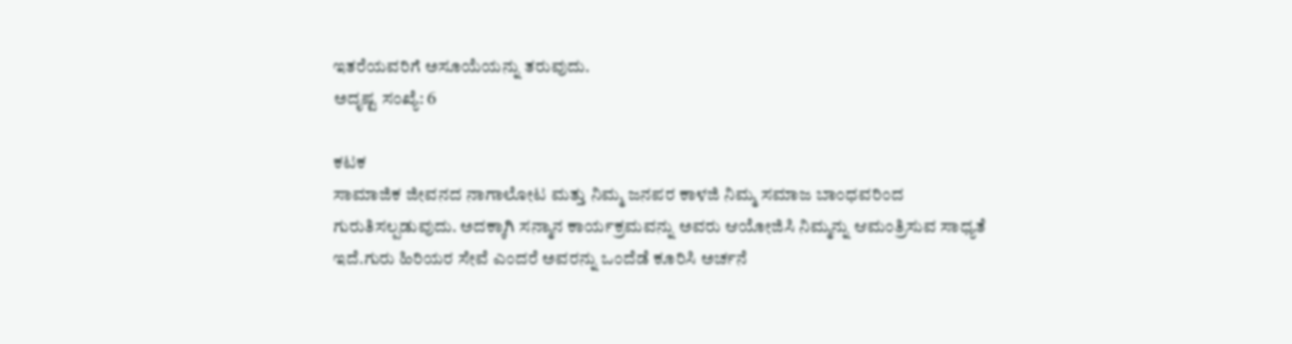ಇತರೆಯವರಿಗೆ ಅಸೂಯೆಯನ್ನು ತರುವುದು.
ಅದೃಷ್ಟ ಸಂಖ್ಯೆ: 6

ಕಟಕ
ಸಾಮಾಜಿಕ ಜೀವನದ ನಾಗಾಲೋಟ ಮತ್ತು ನಿಮ್ಮ ಜನಪರ ಕಾಳಜಿ ನಿಮ್ಮ ಸಮಾಜ ಬಾಂಧವರಿಂದ ಗುರುತಿಸಲ್ಪಡುವುದು. ಅದಕ್ಕಾಗಿ ಸನ್ಮಾನ ಕಾರ್ಯಕ್ರಮವನ್ನು ಅವರು ಆಯೋಜಿಸಿ ನಿಮ್ಮನ್ನು ಆಮಂತ್ರಿಸುವ ಸಾಧ್ಯತೆ ಇದೆ.ಗುರು ಹಿರಿಯರ ಸೇವೆ ಎಂದರೆ ಅವರನ್ನು ಒಂದೆಡೆ ಕೂರಿಸಿ ಅರ್ಚನೆ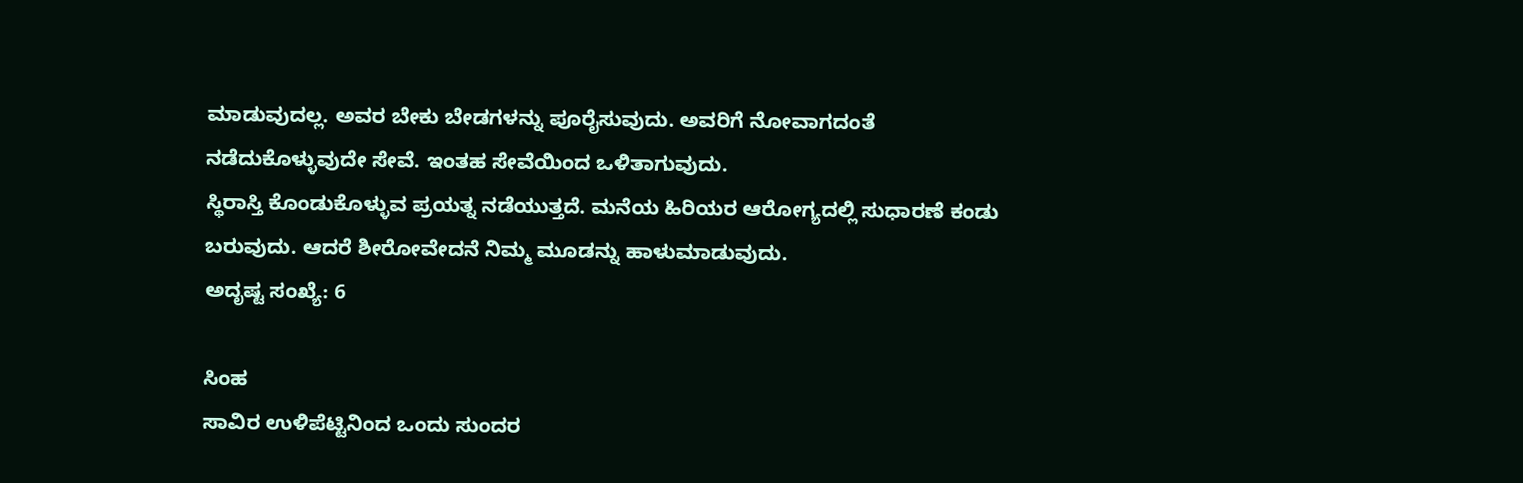ಮಾಡುವುದಲ್ಲ. ಅವರ ಬೇಕು ಬೇಡಗಳನ್ನು ಪೂರೈಸುವುದು. ಅವರಿಗೆ ನೋವಾಗದಂತೆ ನಡೆದುಕೊಳ್ಳುವುದೇ ಸೇವೆ. ಇಂತಹ ಸೇವೆಯಿಂದ ಒಳಿತಾಗುವುದು.
ಸ್ಥಿರಾಸ್ತಿ ಕೊಂಡುಕೊಳ್ಳುವ ಪ್ರಯತ್ನ ನಡೆಯುತ್ತದೆ. ಮನೆಯ ಹಿರಿಯರ ಆರೋಗ್ಯದಲ್ಲಿ ಸುಧಾರಣೆ ಕಂಡು ಬರುವುದು. ಆದರೆ ಶೀರೋವೇದನೆ ನಿಮ್ಮ ಮೂಡನ್ನು ಹಾಳುಮಾಡುವುದು.
ಅದೃಷ್ಟ ಸಂಖ್ಯೆ: 6

ಸಿಂಹ
ಸಾವಿರ ಉಳಿಪೆಟ್ಟಿನಿಂದ ಒಂದು ಸುಂದರ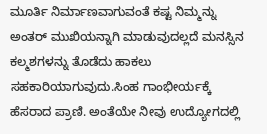ಮೂರ್ತಿ ನಿರ್ಮಾಣವಾಗುವಂತೆ ಕಷ್ಟ ನಿಮ್ಮನ್ನು ಅಂತರ್ ಮುಖಿಯನ್ನಾಗಿ ಮಾಡುವುದಲ್ಲದೆ ಮನಸ್ಸಿನ ಕಲ್ಮಶಗಳನ್ನು ತೊಡೆದು ಹಾಕಲು ಸಹಕಾರಿಯಾಗುವುದು.ಸಿಂಹ ಗಾಂಭೀರ್ಯಕ್ಕೆ ಹೆಸರಾದ ಪ್ರಾಣಿ. ಅಂತೆಯೇ ನೀವು ಉದ್ಯೋಗದಲ್ಲಿ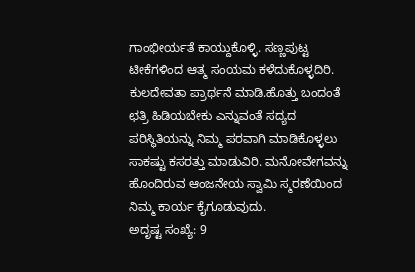ಗಾಂಭೀರ್ಯತೆ ಕಾಯ್ದುಕೊಳ್ಳಿ. ಸಣ್ಣಪುಟ್ಟ ಟೀಕೆಗಳಿಂದ ಆತ್ಮ ಸಂಯಮ ಕಳೆದುಕೊಳ್ಳದಿರಿ. ಕುಲದೇವತಾ ಪ್ರಾರ್ಥನೆ ಮಾಡಿ.ಹೊತ್ತು ಬಂದಂತೆ ಛತ್ರಿ ಹಿಡಿಯಬೇಕು ಎನ್ನುವಂತೆ ಸದ್ಯದ ಪರಿಸ್ಥಿತಿಯನ್ನು ನಿಮ್ಮ ಪರವಾಗಿ ಮಾಡಿಕೊಳ್ಳಲು ಸಾಕಷ್ಟು ಕಸರತ್ತು ಮಾಡುವಿರಿ. ಮನೋವೇಗವನ್ನು ಹೊಂದಿರುವ ಆಂಜನೇಯ ಸ್ವಾಮಿ ಸ್ಮರಣೆಯಿಂದ ನಿಮ್ಮ ಕಾರ್ಯ ಕೈಗೂಡುವುದು.
ಅದೃಷ್ಟ ಸಂಖ್ಯೆ: 9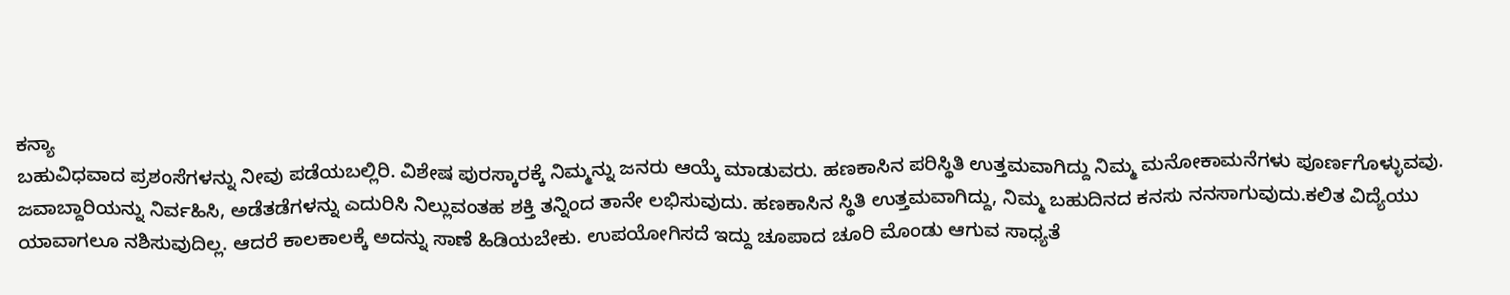ಕನ್ಯಾ
ಬಹುವಿಧವಾದ ಪ್ರಶಂಸೆಗಳನ್ನು ನೀವು ಪಡೆಯಬಲ್ಲಿರಿ. ವಿಶೇಷ ಪುರಸ್ಕಾರಕ್ಕೆ ನಿಮ್ಮನ್ನು ಜನರು ಆಯ್ಕೆ ಮಾಡುವರು. ಹಣಕಾಸಿನ ಪರಿಸ್ಥಿತಿ ಉತ್ತಮವಾಗಿದ್ದು ನಿಮ್ಮ ಮನೋಕಾಮನೆಗಳು ಪೂರ್ಣಗೊಳ್ಳುವವು.
ಜವಾಬ್ದಾರಿಯನ್ನು ನಿರ್ವಹಿಸಿ, ಅಡೆತಡೆಗಳನ್ನು ಎದುರಿಸಿ ನಿಲ್ಲುವಂತಹ ಶಕ್ತಿ ತನ್ನಿಂದ ತಾನೇ ಲಭಿಸುವುದು. ಹಣಕಾಸಿನ ಸ್ಥಿತಿ ಉತ್ತಮವಾಗಿದ್ದು, ನಿಮ್ಮ ಬಹುದಿನದ ಕನಸು ನನಸಾಗುವುದು.ಕಲಿತ ವಿದ್ಯೆಯು ಯಾವಾಗಲೂ ನಶಿಸುವುದಿಲ್ಲ. ಆದರೆ ಕಾಲಕಾಲಕ್ಕೆ ಅದನ್ನು ಸಾಣೆ ಹಿಡಿಯಬೇಕು. ಉಪಯೋಗಿಸದೆ ಇದ್ದು ಚೂಪಾದ ಚೂರಿ ಮೊಂಡು ಆಗುವ ಸಾಧ್ಯತೆ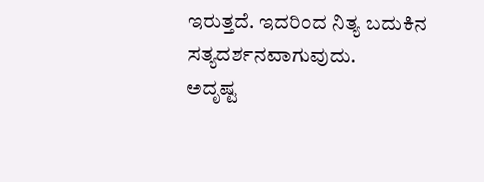ಇರುತ್ತದೆ. ಇದರಿಂದ ನಿತ್ಯ ಬದುಕಿನ ಸತ್ಯದರ್ಶನವಾಗುವುದು.
ಅದೃಷ್ಟ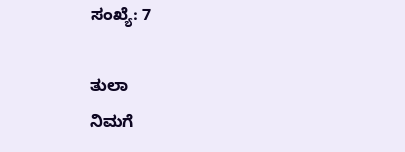ಸಂಖ್ಯೆ: 7

ತುಲಾ
ನಿಮಗೆ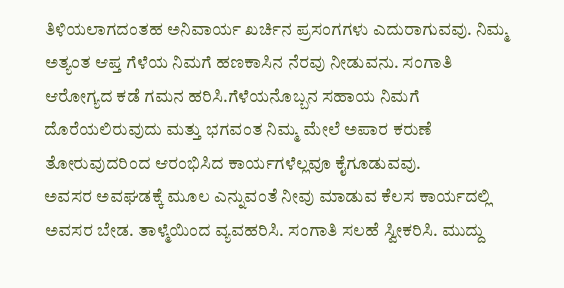ತಿಳಿಯಲಾಗದಂತಹ ಅನಿವಾರ್ಯ ಖರ್ಚಿನ ಪ್ರಸಂಗಗಳು ಎದುರಾಗುವವು. ನಿಮ್ಮ ಅತ್ಯಂತ ಆಪ್ತ ಗೆಳೆಯ ನಿಮಗೆ ಹಣಕಾಸಿನ ನೆರವು ನೀಡುವನು. ಸಂಗಾತಿ ಆರೋಗ್ಯದ ಕಡೆ ಗಮನ ಹರಿಸಿ.ಗೆಳೆಯನೊಬ್ಬನ ಸಹಾಯ ನಿಮಗೆ ದೊರೆಯಲಿರುವುದು ಮತ್ತು ಭಗವಂತ ನಿಮ್ಮ ಮೇಲೆ ಅಪಾರ ಕರುಣೆ ತೋರುವುದರಿಂದ ಆರಂಭಿಸಿದ ಕಾರ್ಯಗಳೆಲ್ಲವೂ ಕೈಗೂಡುವವು.
ಅವಸರ ಅವಘಡಕ್ಕೆ ಮೂಲ ಎನ್ನುವಂತೆ ನೀವು ಮಾಡುವ ಕೆಲಸ ಕಾರ್ಯದಲ್ಲಿ ಅವಸರ ಬೇಡ. ತಾಳ್ಮೆಯಿಂದ ವ್ಯವಹರಿಸಿ. ಸಂಗಾತಿ ಸಲಹೆ ಸ್ವೀಕರಿಸಿ. ಮುದ್ದು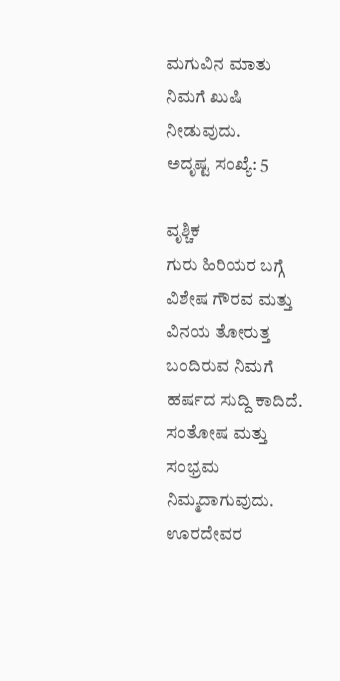ಮಗುವಿನ ಮಾತು ನಿಮಗೆ ಖುಷಿ ನೀಡುವುದು.
ಅದೃಷ್ಟ ಸಂಖ್ಯೆ: 5

ವೃಶ್ಚಿಕ
ಗುರು ಹಿರಿಯರ ಬಗ್ಗೆ ವಿಶೇಷ ಗೌರವ ಮತ್ತು ವಿನಯ ತೋರುತ್ತ ಬಂದಿರುವ ನಿಮಗೆ ಹರ್ಷದ ಸುದ್ದಿ ಕಾದಿದೆ. ಸಂತೋಷ ಮತ್ತು ಸಂಭ್ರಮ ನಿಮ್ಮದಾಗುವುದು.
ಊರದೇವರ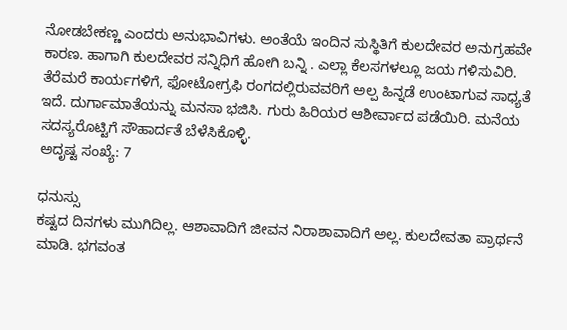ನೋಡಬೇಕಣ್ಣ ಎಂದರು ಅನುಭಾವಿಗಳು. ಅಂತೆಯೆ ಇಂದಿನ ಸುಸ್ಥಿತಿಗೆ ಕುಲದೇವರ ಅನುಗ್ರಹವೇ ಕಾರಣ. ಹಾಗಾಗಿ ಕುಲದೇವರ ಸನ್ನಿಧಿಗೆ ಹೋಗಿ ಬನ್ನಿ . ಎಲ್ಲಾ ಕೆಲಸಗಳಲ್ಲೂ ಜಯ ಗಳಿಸುವಿರಿ.
ತೆರೆಮರೆ ಕಾರ್ಯಗಳಿಗೆ, ಫೋಟೋಗ್ರಫಿ ರಂಗದಲ್ಲಿರುವವರಿಗೆ ಅಲ್ಪ ಹಿನ್ನಡೆ ಉಂಟಾಗುವ ಸಾಧ್ಯತೆ ಇದೆ. ದುರ್ಗಾಮಾತೆಯನ್ನು ಮನಸಾ ಭಜಿಸಿ. ಗುರು ಹಿರಿಯರ ಆಶೀರ್ವಾದ ಪಡೆಯಿರಿ. ಮನೆಯ ಸದಸ್ಯರೊಟ್ಟಿಗೆ ಸೌಹಾರ್ದತೆ ಬೆಳೆಸಿಕೊಳ್ಳಿ.
ಅದೃಷ್ಟ ಸಂಖ್ಯೆ: 7

ಧನುಸ್ಸು
ಕಷ್ಟದ ದಿನಗಳು ಮುಗಿದಿಲ್ಲ. ಆಶಾವಾದಿಗೆ ಜೀವನ ನಿರಾಶಾವಾದಿಗೆ ಅಲ್ಲ. ಕುಲದೇವತಾ ಪ್ರಾರ್ಥನೆ ಮಾಡಿ. ಭಗವಂತ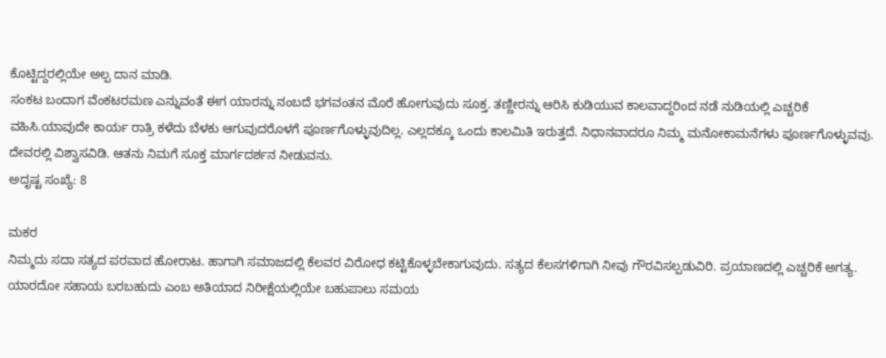ಕೊಟ್ಟಿದ್ದರಲ್ಲಿಯೇ ಅಲ್ಪ ದಾನ ಮಾಡಿ.
ಸಂಕಟ ಬಂದಾಗ ವೆಂಕಟರಮಣ ಎನ್ನುವಂತೆ ಈಗ ಯಾರನ್ನು ನಂಬದೆ ಭಗವಂತನ ಮೊರೆ ಹೋಗುವುದು ಸೂಕ್ತ. ತಣ್ಣೀರನ್ನು ಆರಿಸಿ ಕುಡಿಯುವ ಕಾಲವಾದ್ದರಿಂದ ನಡೆ ನುಡಿಯಲ್ಲಿ ಎಚ್ಚರಿಕೆ ವಹಿಸಿ.ಯಾವುದೇ ಕಾರ್ಯ ರಾತ್ರಿ ಕಳೆದು ಬೆಳಕು ಆಗುವುದರೊಳಗೆ ಪೂರ್ಣಗೊಳ್ಳುವುದಿಲ್ಲ. ಎಲ್ಲದಕ್ಕೂ ಒಂದು ಕಾಲಮಿತಿ ಇರುತ್ತದೆ. ನಿಧಾನವಾದರೂ ನಿಮ್ಮ ಮನೋಕಾಮನೆಗಳು ಪೂರ್ಣಗೊಳ್ಳುವವು. ದೇವರಲ್ಲಿ ವಿಶ್ವಾಸವಿಡಿ. ಆತನು ನಿಮಗೆ ಸೂಕ್ತ ಮಾರ್ಗದರ್ಶನ ನೀಡುವನು.
ಅದೃಷ್ಟ ಸಂಖ್ಯೆ: 8

ಮಕರ
ನಿಮ್ಮದು ಸದಾ ಸತ್ಯದ ಪರವಾದ ಹೋರಾಟ. ಹಾಗಾಗಿ ಸಮಾಜದಲ್ಲಿ ಕೆಲವರ ವಿರೋಧ ಕಟ್ಟಿಕೊಳ್ಳಬೇಕಾಗುವುದು. ಸತ್ಯದ ಕೆಲಸಗಳಿಗಾಗಿ ನೀವು ಗೌರವಿಸಲ್ಪಡುವಿರಿ. ಪ್ರಯಾಣದಲ್ಲಿ ಎಚ್ಚರಿಕೆ ಅಗತ್ಯ.
ಯಾರದೋ ಸಹಾಯ ಬರಬಹುದು ಎಂಬ ಅತಿಯಾದ ನಿರೀಕ್ಷೆಯಲ್ಲಿಯೇ ಬಹುಪಾಲು ಸಮಯ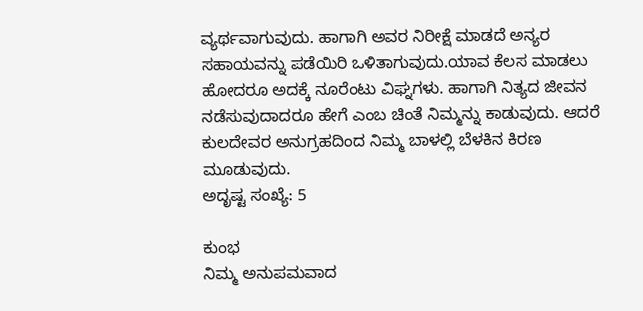ವ್ಯರ್ಥವಾಗುವುದು. ಹಾಗಾಗಿ ಅವರ ನಿರೀಕ್ಷೆ ಮಾಡದೆ ಅನ್ಯರ ಸಹಾಯವನ್ನು ಪಡೆಯಿರಿ ಒಳಿತಾಗುವುದು.ಯಾವ ಕೆಲಸ ಮಾಡಲು ಹೋದರೂ ಅದಕ್ಕೆ ನೂರೆಂಟು ವಿಘ್ನಗಳು. ಹಾಗಾಗಿ ನಿತ್ಯದ ಜೀವನ ನಡೆಸುವುದಾದರೂ ಹೇಗೆ ಎಂಬ ಚಿಂತೆ ನಿಮ್ಮನ್ನು ಕಾಡುವುದು. ಆದರೆ ಕುಲದೇವರ ಅನುಗ್ರಹದಿಂದ ನಿಮ್ಮ ಬಾಳಲ್ಲಿ ಬೆಳಕಿನ ಕಿರಣ ಮೂಡುವುದು.
ಅದೃಷ್ಟ ಸಂಖ್ಯೆ: 5

ಕುಂಭ
ನಿಮ್ಮ ಅನುಪಮವಾದ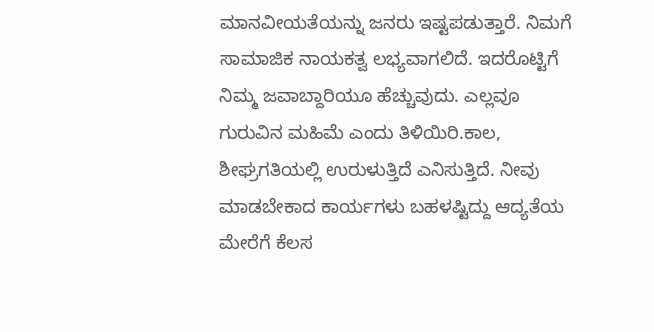ಮಾನವೀಯತೆಯನ್ನು ಜನರು ಇಷ್ಟಪಡುತ್ತಾರೆ. ನಿಮಗೆ ಸಾಮಾಜಿಕ ನಾಯಕತ್ವ ಲಭ್ಯವಾಗಲಿದೆ. ಇದರೊಟ್ಟಿಗೆ ನಿಮ್ಮ ಜವಾಬ್ದಾರಿಯೂ ಹೆಚ್ಚುವುದು. ಎಲ್ಲವೂ ಗುರುವಿನ ಮಹಿಮೆ ಎಂದು ತಿಳಿಯಿರಿ.ಕಾಲ, ಶೀಘ್ರಗತಿಯಲ್ಲಿ ಉರುಳುತ್ತಿದೆ ಎನಿಸುತ್ತಿದೆ. ನೀವು ಮಾಡಬೇಕಾದ ಕಾರ್ಯಗಳು ಬಹಳಷ್ಟಿದ್ದು ಆದ್ಯತೆಯ ಮೇರೆಗೆ ಕೆಲಸ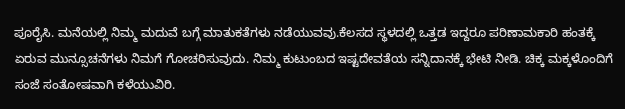ಪೂರೈಸಿ. ಮನೆಯಲ್ಲಿ ನಿಮ್ಮ ಮದುವೆ ಬಗ್ಗೆ ಮಾತುಕತೆಗಳು ನಡೆಯುವವು.ಕೆಲಸದ ಸ್ಥಳದಲ್ಲಿ ಒತ್ತಡ ಇದ್ದರೂ ಪರಿಣಾಮಕಾರಿ ಹಂತಕ್ಕೆ ಏರುವ ಮುನ್ಸೂಚನೆಗಳು ನಿಮಗೆ ಗೋಚರಿಸುವುದು. ನಿಮ್ಮ ಕುಟುಂಬದ ಇಷ್ಟದೇವತೆಯ ಸನ್ನಿದಾನಕ್ಕೆ ಭೇಟಿ ನೀಡಿ. ಚಿಕ್ಕ ಮಕ್ಕಳೊಂದಿಗೆ ಸಂಜೆ ಸಂತೋಷವಾಗಿ ಕಳೆಯುವಿರಿ.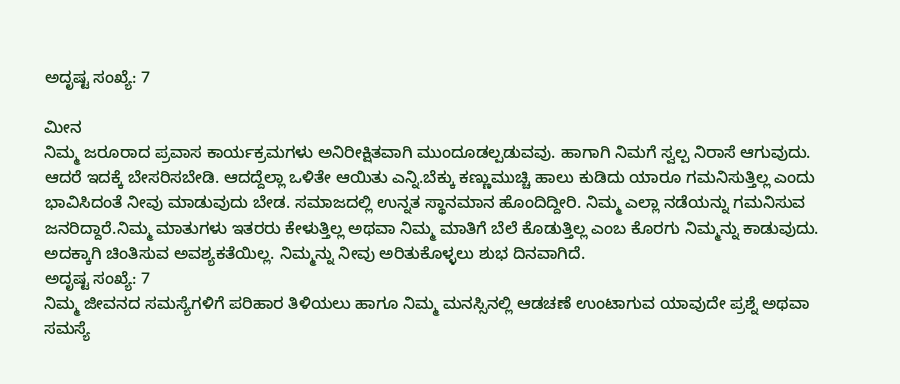ಅದೃಷ್ಟ ಸಂಖ್ಯೆ: 7

ಮೀನ
ನಿಮ್ಮ ಜರೂರಾದ ಪ್ರವಾಸ ಕಾರ್ಯಕ್ರಮಗಳು ಅನಿರೀಕ್ಷಿತವಾಗಿ ಮುಂದೂಡಲ್ಪಡುವವು. ಹಾಗಾಗಿ ನಿಮಗೆ ಸ್ವಲ್ಪ ನಿರಾಸೆ ಆಗುವುದು. ಆದರೆ ಇದಕ್ಕೆ ಬೇಸರಿಸಬೇಡಿ. ಆದದ್ದೆಲ್ಲಾ ಒಳಿತೇ ಆಯಿತು ಎನ್ನಿ.ಬೆಕ್ಕು ಕಣ್ಣುಮುಚ್ಚಿ ಹಾಲು ಕುಡಿದು ಯಾರೂ ಗಮನಿಸುತ್ತಿಲ್ಲ ಎಂದು ಭಾವಿಸಿದಂತೆ ನೀವು ಮಾಡುವುದು ಬೇಡ. ಸಮಾಜದಲ್ಲಿ ಉನ್ನತ ಸ್ಥಾನಮಾನ ಹೊಂದಿದ್ದೀರಿ. ನಿಮ್ಮ ಎಲ್ಲಾ ನಡೆಯನ್ನು ಗಮನಿಸುವ ಜನರಿದ್ದಾರೆ.ನಿಮ್ಮ ಮಾತುಗಳು ಇತರರು ಕೇಳುತ್ತಿಲ್ಲ ಅಥವಾ ನಿಮ್ಮ ಮಾತಿಗೆ ಬೆಲೆ ಕೊಡುತ್ತಿಲ್ಲ ಎಂಬ ಕೊರಗು ನಿಮ್ಮನ್ನು ಕಾಡುವುದು. ಅದಕ್ಕಾಗಿ ಚಿಂತಿಸುವ ಅವಶ್ಯಕತೆಯಿಲ್ಲ. ನಿಮ್ಮನ್ನು ನೀವು ಅರಿತುಕೊಳ್ಳಲು ಶುಭ ದಿನವಾಗಿದೆ.
ಅದೃಷ್ಟ ಸಂಖ್ಯೆ: 7
ನಿಮ್ಮ ಜೀವನದ ಸಮಸ್ಯೆಗಳಿಗೆ ಪರಿಹಾರ ತಿಳಿಯಲು ಹಾಗೂ ನಿಮ್ಮ ಮನಸ್ಸಿನಲ್ಲಿ ಆಡಚಣೆ ಉಂಟಾಗುವ ಯಾವುದೇ ಪ್ರಶ್ನೆ ಅಥವಾ ಸಮಸ್ಯೆ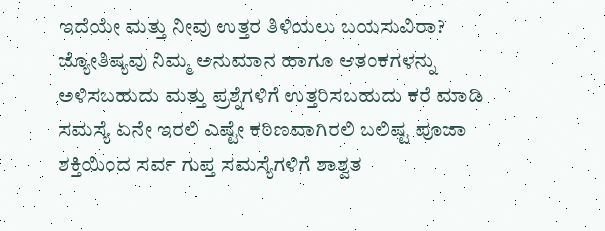ಇದೆಯೇ ಮತ್ತು ನೀವು ಉತ್ತರ ತಿಳಿಯಲು ಬಯಸುವಿರಾ? ಜ್ಯೋತಿಷ್ಯವು ನಿಮ್ಮ ಅನುಮಾನ ಹಾಗೂ ಆತಂಕಗಳನ್ನು ಅಳಿಸಬಹುದು ಮತ್ತು ಪ್ರಶ್ನೆಗಳಿಗೆ ಉತ್ತರಿಸಬಹುದು ಕರೆ ಮಾಡಿ ಸಮಸ್ಯೆ ಏನೇ ಇರಲಿ ಎಷ್ಟೇ ಕಠಿಣವಾಗಿರಲಿ ಬಲಿಷ್ಟ ಪೂಜಾ ಶಕ್ತಿಯಿಂದ ಸರ್ವ ಗುಪ್ತ ಸಮಸ್ಯೆಗಳಿಗೆ ಶಾಶ್ವತ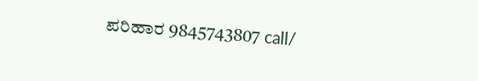ಪರಿಹಾರ 9845743807 call/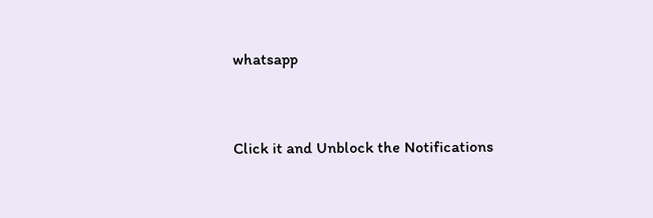whatsapp



Click it and Unblock the Notifications